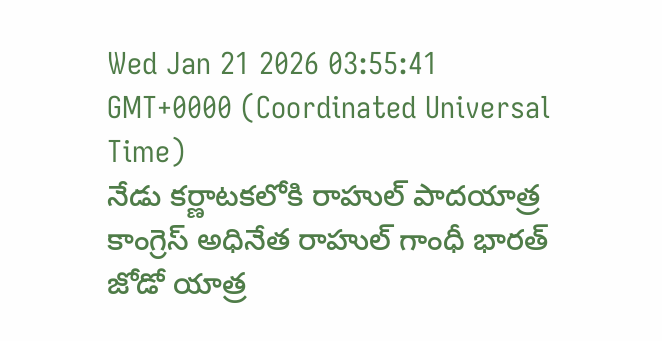Wed Jan 21 2026 03:55:41 GMT+0000 (Coordinated Universal Time)
నేడు కర్ణాటకలోకి రాహుల్ పాదయాత్ర
కాంగ్రెస్ అధినేత రాహుల్ గాంధీ భారత్ జోడో యాత్ర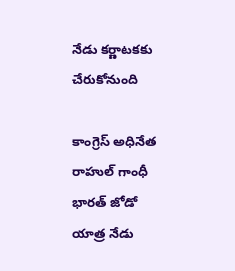నేడు కర్ణాటకకు చేరుకోనుంది

కాంగ్రెస్ అధినేత రాహుల్ గాంధీ భారత్ జోడో యాత్ర నేడు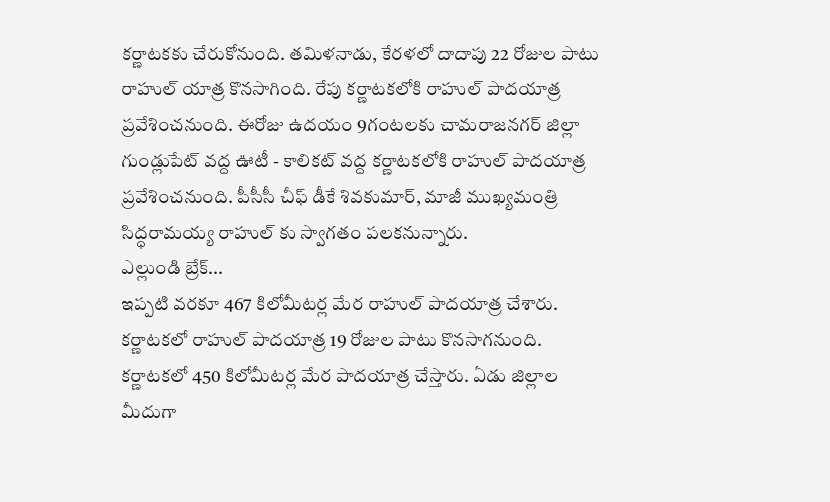కర్ణాటకకు చేరుకోనుంది. తమిళనాడు, కేరళలో దాదాపు 22 రోజుల పాటు రాహుల్ యాత్ర కొనసాగింది. రేపు కర్ణాటకలోకి రాహుల్ పాదయాత్ర ప్రవేశించనుంది. ఈరోజు ఉదయం 9గంటలకు చామరాజనగర్ జిల్లా గుండ్లుపేట్ వద్ద ఊటీ - కాలికట్ వద్ద కర్ణాటకలోకి రాహుల్ పాదయాత్ర ప్రవేశించనుంది. పీసీసీ చీఫ్ డీకే శివకుమార్, మాజీ ముఖ్యమంత్రి సిద్ధరామయ్య రాహుల్ కు స్వాగతం పలకనున్నారు.
ఎల్లుండి బ్రేక్...
ఇప్పటి వరకూ 467 కిలోమీటర్ల మేర రాహుల్ పాదయాత్ర చేశారు. కర్ణాటకలో రాహుల్ పాదయాత్ర 19 రోజుల పాటు కొనసాగనుంది. కర్ణాటకలో 450 కిలోమీటర్ల మేర పాదయాత్ర చేస్తారు. ఏడు జిల్లాల మీదుగా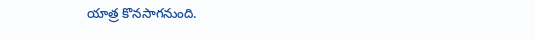యాత్ర కొనసాగనుంది.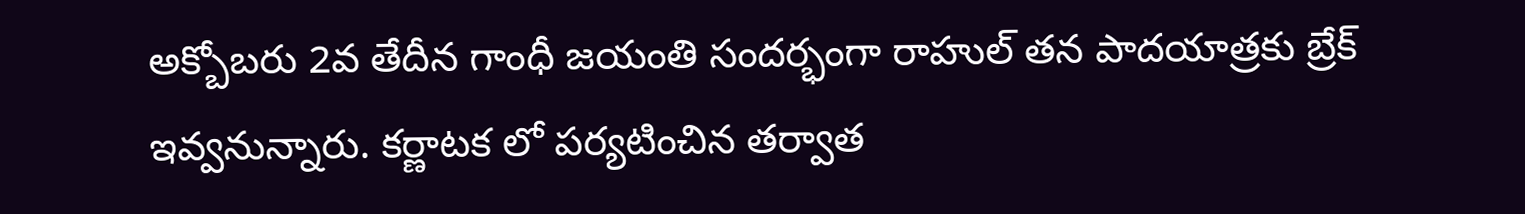అక్బోబరు 2వ తేదీన గాంధీ జయంతి సందర్భంగా రాహుల్ తన పాదయాత్రకు బ్రేక్ ఇవ్వనున్నారు. కర్ణాటక లో పర్యటించిన తర్వాత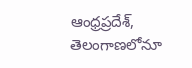ఆంధ్రప్రదేశ్, తెలంగాణలోనూ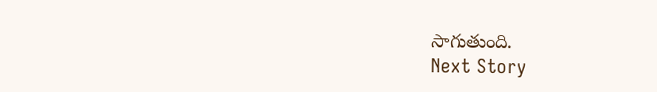సాగుతుంది.
Next Story